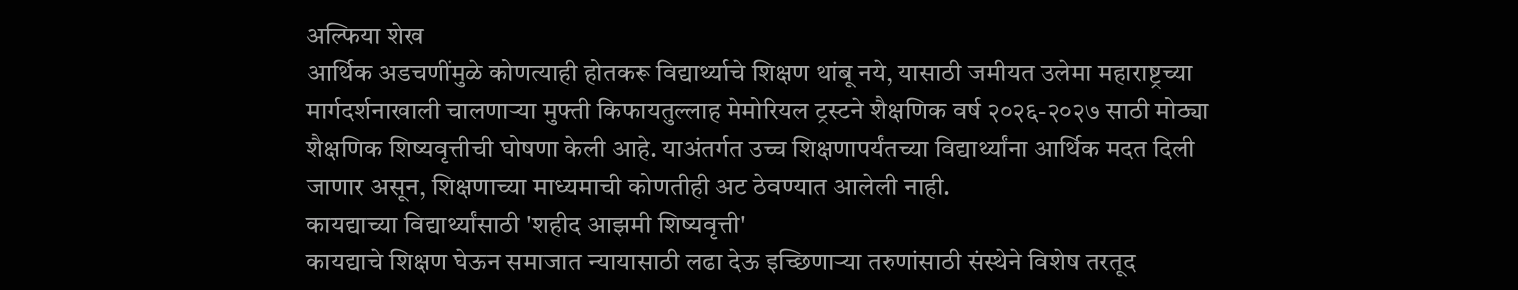अल्फिया शेख
आर्थिक अडचणींमुळे कोणत्याही होतकरू विद्यार्थ्याचे शिक्षण थांबू नये, यासाठी जमीयत उलेमा महाराष्ट्रच्या मार्गदर्शनाखाली चालणाऱ्या मुफ्ती किफायतुल्लाह मेमोरियल ट्रस्टने शैक्षणिक वर्ष २०२६-२०२७ साठी मोठ्या शैक्षणिक शिष्यवृत्तीची घोषणा केली आहे. याअंतर्गत उच्च शिक्षणापर्यंतच्या विद्यार्थ्यांना आर्थिक मदत दिली जाणार असून, शिक्षणाच्या माध्यमाची कोणतीही अट ठेवण्यात आलेली नाही.
कायद्याच्या विद्यार्थ्यांसाठी 'शहीद आझमी शिष्यवृत्ती'
कायद्याचे शिक्षण घेऊन समाजात न्यायासाठी लढा देऊ इच्छिणाऱ्या तरुणांसाठी संस्थेने विशेष तरतूद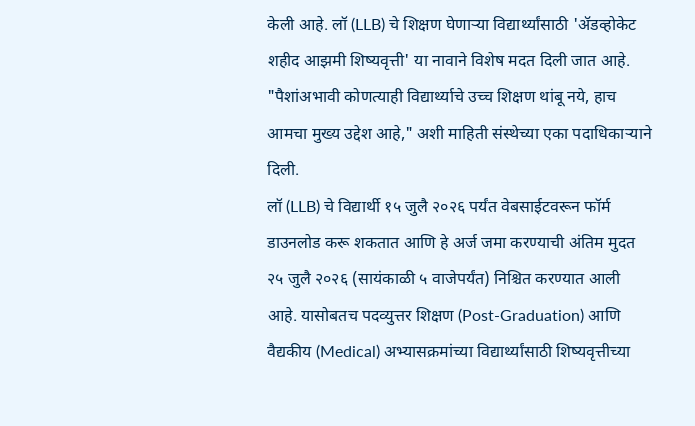केली आहे. लॉ (LLB) चे शिक्षण घेणाऱ्या विद्यार्थ्यांसाठी 'ॲडव्होकेट शहीद आझमी शिष्यवृत्ती' या नावाने विशेष मदत दिली जात आहे.
"पैशांअभावी कोणत्याही विद्यार्थ्याचे उच्च शिक्षण थांबू नये, हाच आमचा मुख्य उद्देश आहे," अशी माहिती संस्थेच्या एका पदाधिकाऱ्याने दिली.
लॉ (LLB) चे विद्यार्थी १५ जुलै २०२६ पर्यंत वेबसाईटवरून फॉर्म डाउनलोड करू शकतात आणि हे अर्ज जमा करण्याची अंतिम मुदत २५ जुलै २०२६ (सायंकाळी ५ वाजेपर्यंत) निश्चित करण्यात आली आहे. यासोबतच पदव्युत्तर शिक्षण (Post-Graduation) आणि वैद्यकीय (Medical) अभ्यासक्रमांच्या विद्यार्थ्यांसाठी शिष्यवृत्तीच्या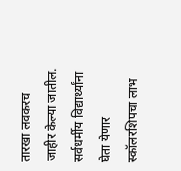तारखा लवकरच जाहीर केल्या जातील.
सर्वधर्मीय विद्यार्थ्यांना घेता येणार स्कॉलरशिपचा लाभ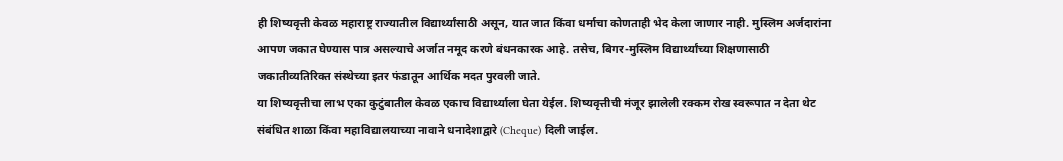ही शिष्यवृत्ती केवळ महाराष्ट्र राज्यातील विद्यार्थ्यांसाठी असून, यात जात किंवा धर्माचा कोणताही भेद केला जाणार नाही. मुस्लिम अर्जदारांना आपण जकात घेण्यास पात्र असल्याचे अर्जात नमूद करणे बंधनकारक आहे. तसेच, बिगर-मुस्लिम विद्यार्थ्यांच्या शिक्षणासाठी जकातीव्यतिरिक्त संस्थेच्या इतर फंडातून आर्थिक मदत पुरवली जाते.
या शिष्यवृत्तीचा लाभ एका कुटुंबातील केवळ एकाच विद्यार्थ्याला घेता येईल. शिष्यवृत्तीची मंजूर झालेली रक्कम रोख स्वरूपात न देता थेट संबंधित शाळा किंवा महाविद्यालयाच्या नावाने धनादेशाद्वारे (Cheque) दिली जाईल.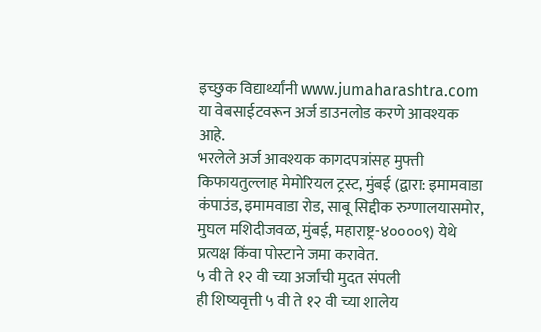इच्छुक विद्यार्थ्यांनी www.jumaharashtra.com या वेबसाईटवरून अर्ज डाउनलोड करणे आवश्यक आहे.
भरलेले अर्ज आवश्यक कागदपत्रांसह मुफ्ती किफायतुल्लाह मेमोरियल ट्रस्ट, मुंबई (द्वारा: इमामवाडा कंपाउंड, इमामवाडा रोड, साबू सिद्दीक रुग्णालयासमोर, मुघल मशिदीजवळ, मुंबई, महाराष्ट्र-४००००९) येथे प्रत्यक्ष किंवा पोस्टाने जमा करावेत.
५ वी ते १२ वी च्या अर्जांची मुदत संपली
ही शिष्यवृत्ती ५ वी ते १२ वी च्या शालेय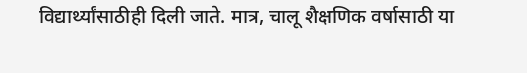विद्यार्थ्यांसाठीही दिली जाते. मात्र, चालू शैक्षणिक वर्षासाठी या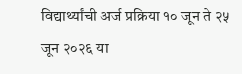विद्यार्थ्यांची अर्ज प्रक्रिया १० जून ते २५ जून २०२६ या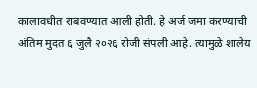कालावधीत राबवण्यात आली होती. हे अर्ज जमा करण्याची अंतिम मुदत ६ जुलै २०२६ रोजी संपली आहे. त्यामुळे शालेय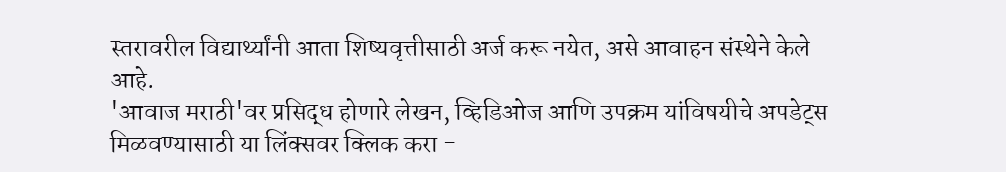स्तरावरील विद्यार्थ्यांनी आता शिष्यवृत्तीसाठी अर्ज करू नयेत, असे आवाहन संस्थेने केले आहे.
'आवाज मराठी'वर प्रसिद्ध होणारे लेखन, व्हिडिओज आणि उपक्रम यांविषयीचे अपडेट्स मिळवण्यासाठी या लिंक्सवर क्लिक करा -